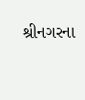શ્રીનગરના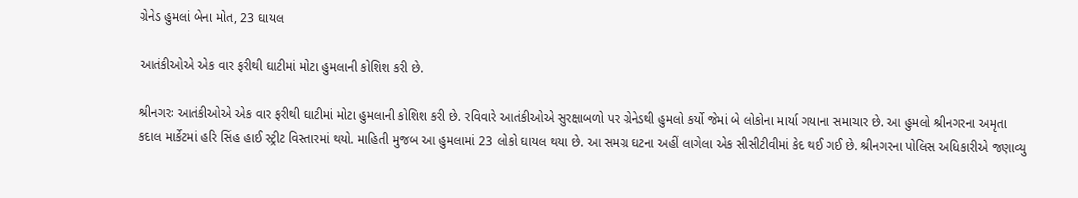ગ્રેનેડ હુમલાં બેના મોત, 23 ઘાયલ

આતંકીઓએ એક વાર ફરીથી ઘાટીમાં મોટા હુમલાની કોશિશ કરી છે.

શ્રીનગરઃ આતંકીઓએ એક વાર ફરીથી ઘાટીમાં મોટા હુમલાની કોશિશ કરી છે. રવિવારે આતંકીઓએ સુરક્ષાબળો પર ગ્રેનેડથી હુમલો કર્યો જેમાં બે લોકોના માર્યા ગયાના સમાચાર છે. આ હુમલો શ્રીનગરના અમૃતા કદાલ માર્કેટમાં હરિ સિંહ હાઈ સ્ટ્રીટ વિસ્તારમાં થયો. માહિતી મુજબ આ હુમલામાં 23 લોકો ઘાયલ થયા છે. આ સમગ્ર ઘટના અહીં લાગેલા એક સીસીટીવીમાં કેદ થઈ ગઈ છે. શ્રીનગરના પોલિસ અધિકારીએ જણાવ્યુ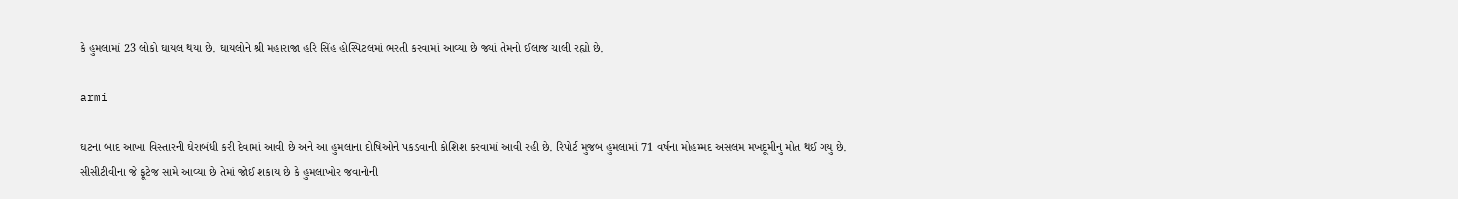કે હુમલામાં 23 લોકો ઘાયલ થયા છે. ઘાયલોને શ્રી મહારાજા હરિ સિંહ હોસ્પિટલમાં ભરતી કરવામાં આવ્યા છે જ્યાં તેમનો ઈલાજ ચાલી રહ્યો છે.

armi

ઘટના બાદ આખા વિસ્તારની ઘેરાબંધી કરી દેવામાં આવી છે અને આ હુમલાના દોષિઓને પકડવાની કોશિશ કરવામાં આવી રહી છે. રિપોર્ટ મુજબ હુમલામાં 71 વર્ષના મોહમ્મદ અસલમ મખદૂમીનુ મોત થઈ ગયુ છે. સીસીટીવીના જે ફૂટેજ સામે આવ્યા છે તેમાં જોઈ શકાય છે કે હુમલાખોર જવાનોની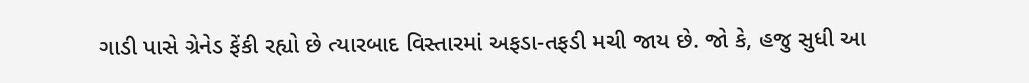ગાડી પાસે ગ્રેનેડ ફેંકી રહ્યો છે ત્યારબાદ વિસ્તારમાં અફડા-તફડી મચી જાય છે. જો કે, હજુ સુધી આ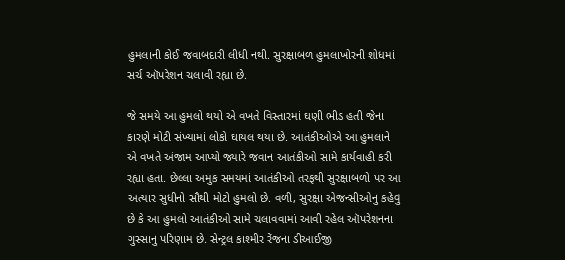હુમલાની કોઈ જવાબદારી લીધી નથી. સુરક્ષાબળ હુમલાખોરની શોધમાં સર્ચ ઑપરેશન ચલાવી રહ્યા છે.

જે સમયે આ હુમલો થયો એ વખતે વિસ્તારમાં ઘણી ભીડ હતી જેના કારણે મોટી સંખ્યામાં લોકો ઘાયલ થયા છે. આતંકીઓએ આ હુમલાને એ વખતે અંજામ આપ્યો જ્યારે જવાન આતંકીઓ સામે કાર્યવાહી કરી રહ્યા હતા. છેલ્લા અમુક સમયમાં આતંકીઓ તરફથી સુરક્ષાબળો પર આ અત્યાર સુધીનો સૌથી મોટો હુમલો છે. વળી, સુરક્ષા એજન્સીઓનુ કહેવુ છે કે આ હુમલો આતંકીઓ સામે ચલાવવામાં આવી રહેલ ઑપરેશનના ગુસ્સાનુ પરિણામ છે. સેન્ટ્રલ કાશ્મીર રેંજના ડીઆઈજી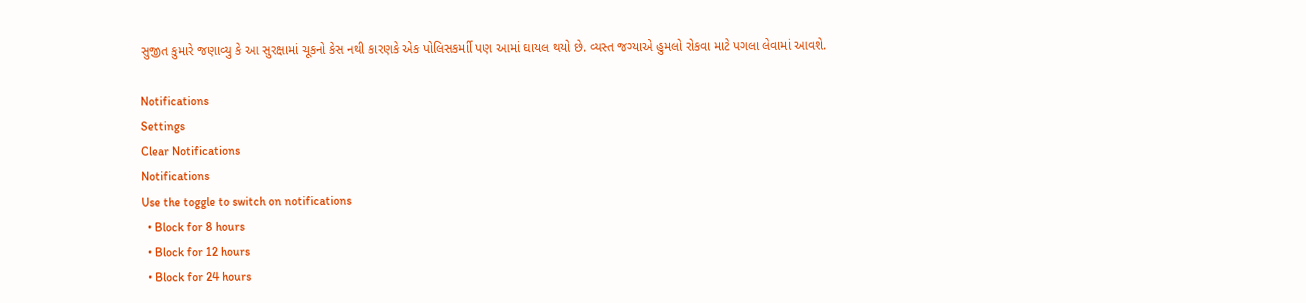સુજીત કુમારે જણાવ્યુ કે આ સુરક્ષામાં ચૂકનો કેસ નથી કારણકે એક પોલિસકર્માી પણ આમાં ઘાયલ થયો છે. વ્યસ્ત જગ્યાએ હુમલો રોકવા માટે પગલા લેવામાં આવશે.

Notifications
Settings
Clear Notifications
Notifications
Use the toggle to switch on notifications
  • Block for 8 hours
  • Block for 12 hours
  • Block for 24 hours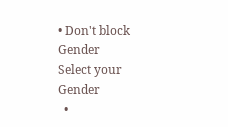• Don't block
Gender
Select your Gender
  •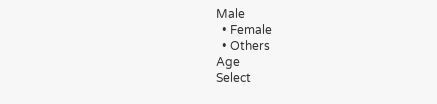Male
  • Female
  • Others
Age
Select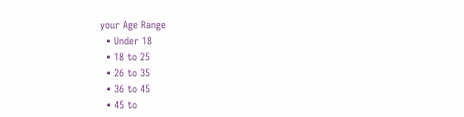your Age Range
  • Under 18
  • 18 to 25
  • 26 to 35
  • 36 to 45
  • 45 to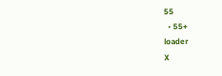55
  • 55+
loader
X